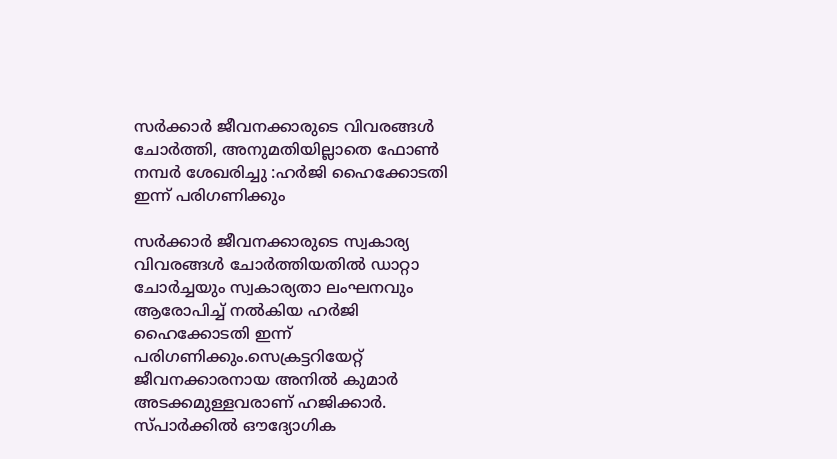സര്‍ക്കാര്‍ ജീവനക്കാരുടെ വിവരങ്ങള്‍ ചോര്‍ത്തി, അനുമതിയില്ലാതെ ഫോണ്‍ നമ്പർ ശേഖരിച്ചു :ഹ‍ര്‍ജി ഹൈക്കോടതി ഇന്ന് പരിഗണിക്കും

സര്‍ക്കാര്‍ ജീവനക്കാരുടെ സ്വകാര്യ വിവരങ്ങള്‍ ചോര്‍ത്തിയതില്‍ ഡാറ്റാ ചോർച്ചയും സ്വകാര്യതാ ലംഘനവും ആരോപിച്ച്‌ നല്‍കിയ ഹ‍ർജി ഹൈക്കോടതി ഇന്ന് പരിഗണിക്കും.സെക്രട്ടറിയേറ്റ് ജീവനക്കാരനായ അനില്‍ കുമാർ അടക്കമുള്ളവരാണ് ഹ‍ജിക്കാർ. സ്പാർക്കില്‍ ഔദ്യോഗിക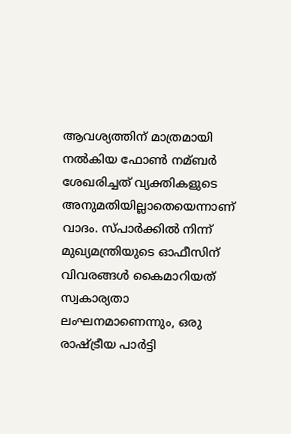ആവശ്യത്തിന് മാത്രമായി നല്‍കിയ ഫോണ്‍ നമ്ബര്‍ ശേഖരിച്ചത് വ്യക്തികളുടെ അനുമതിയില്ലാതെയെന്നാണ് വാദം. സ്പാര്‍ക്കില്‍ നിന്ന് മുഖ്യമന്ത്രിയുടെ ഓഫീസിന് വിവരങ്ങള്‍ കൈമാറിയത് സ്വകാര്യതാ ലംഘനമാണെന്നും, ഒരു രാഷ്ട്രീയ പാര്‍ട്ടി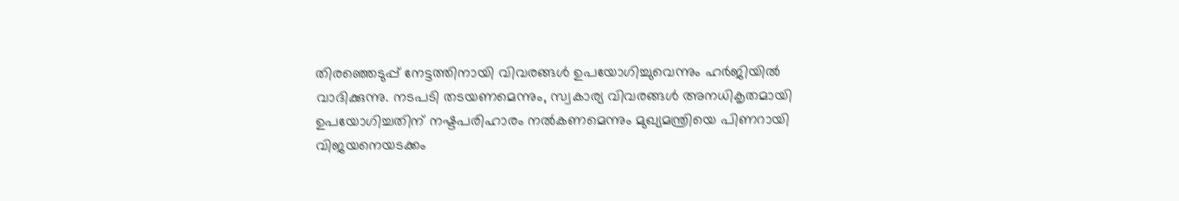തിരഞ്ഞെടുപ്പ് നേട്ടത്തിനായി വിവരങ്ങള്‍ ഉപയോഗിച്ചുവെന്നും ഹർജിയില്‍ വാദിക്കുന്നു. നടപടി തടയണമെന്നും, സ്വകാര്യ വിവരങ്ങള്‍ അനധികൃതമായി ഉപയോഗിച്ചതിന് നഷ്ടപരിഹാരം നല്‍കണമെന്നും മുഖ്യമന്ത്രിയെ പിണറായി വിജയനെയടക്കം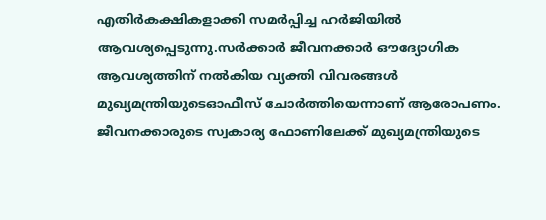എതിർകക്ഷികളാക്കി സമർപ്പിച്ച ഹർജിയില്‍ ആവശ്യപ്പെടുന്നു.സർക്കാർ ജീവനക്കാർ ഔദ്യോഗിക ആവശ്യത്തിന് നല്‍കിയ വ്യക്തി വിവരങ്ങള്‍ മുഖ്യമന്ത്രിയുടെഓഫീസ് ചോർത്തിയെന്നാണ് ആരോപണം. ജീവനക്കാരുടെ സ്വകാര്യ ഫോണിലേക്ക് മുഖ്യമന്ത്രിയുടെ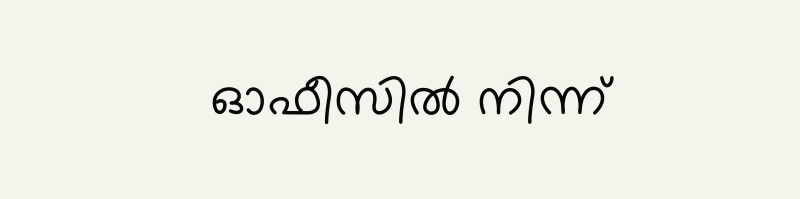ഓഫീസില്‍ നിന്ന്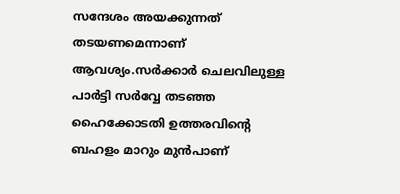സന്ദേശം അയക്കുന്നത് തടയണമെന്നാണ് ആവശ്യം.സർക്കാർ ചെലവിലുള്ള പാർട്ടി സർവ്വേ തടഞ്ഞ ഹൈക്കോടതി ഉത്തരവിന്‍റെ ബഹളം മാറും മുൻപാണ്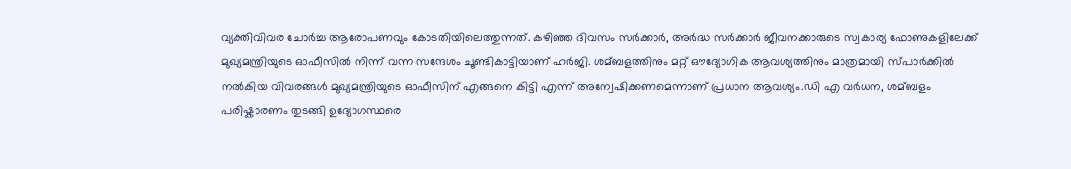വ്യക്തിവിവര ചോർച്ച ആരോപണവും കോടതിയിലെത്തുന്നത്. കഴിഞ്ഞ ദിവസം സർക്കാർ, അർദ്ധ സർക്കാർ ജീവനക്കാരുടെ സ്വകാര്യ ഫോണുകളിലേക്ക് മുഖ്യമന്ത്രിയുടെ ഓഫീസില്‍ നിന്ന് വന്ന സന്ദേശം ചൂണ്ടികാട്ടിയാണ് ഹർജി. ശമ്ബളത്തിനും മറ്റ് ഔദ്യോഗിക ആവശ്യത്തിനും മാത്രമായി സ്പാർക്കില്‍ നല്‍കിയ വിവരങ്ങള്‍ മുഖ്യമന്ത്രിയുടെ ഓഫീസിന് എങ്ങനെ കിട്ടി എന്ന് അന്വേഷിക്കണമെന്നാണ് പ്രധാന ആവശ്യം.ഡി എ വർധന, ശമ്ബളം പരിഷ്കാരണം തുടങ്ങി ഉദ്യോഗസ്ഥരെ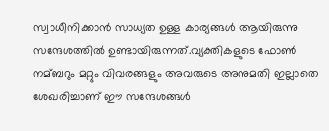സ്വാധീനിക്കാൻ സാധ്യത ഉള്ള കാര്യങ്ങള്‍ ആയിരുന്നു സന്ദേശത്തില്‍ ഉണ്ടായിരുന്നത്.വ്യക്തികളുടെ ഫോണ്‍ നമ്ബറും മറ്റും വിവരങ്ങളും അവരുടെ അനുമതി ഇല്ലാതെ ശേഖരിച്ചാണ് ഈ സന്ദേശങ്ങള്‍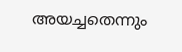അയച്ചതെന്നും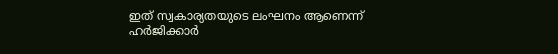ഇത് സ്വകാര്യതയുടെ ലംഘനം ആണെന്ന് ഹർജിക്കാർ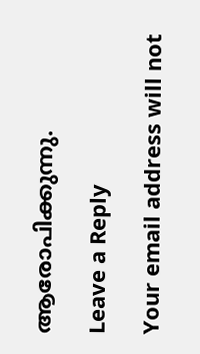ആരോപിക്കുന്നു.

Leave a Reply

Your email address will not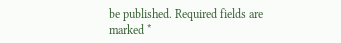be published. Required fields are marked *